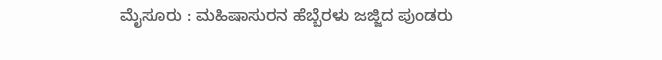ಮೈಸೂರು : ಮಹಿಷಾಸುರನ ಹೆಬ್ಬೆರಳು ಜಜ್ಜಿದ ಪುಂಡರು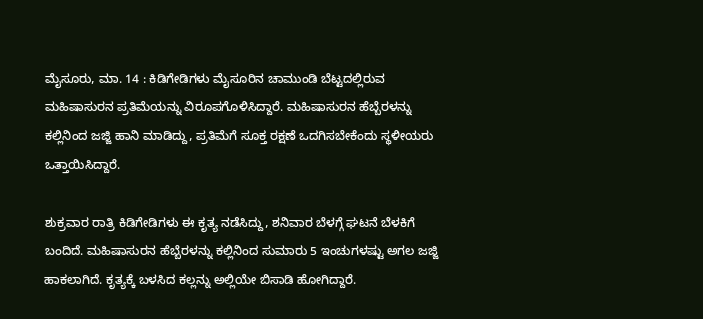ಮೈಸೂರು, ಮಾ. 14 : ಕಿಡಿಗೇಡಿಗಳು ಮೈಸೂರಿನ ಚಾಮುಂಡಿ ಬೆಟ್ಟದಲ್ಲಿರುವ ಮಹಿಷಾಸುರನ ಪ್ರತಿಮೆಯನ್ನು ವಿರೂಪಗೊಳಿಸಿದ್ದಾರೆ. ಮಹಿಷಾಸುರನ ಹೆಬ್ಬೆರಳನ್ನು ಕಲ್ಲಿನಿಂದ ಜಜ್ಜಿ ಹಾನಿ ಮಾಡಿದ್ದು, ಪ್ರತಿಮೆಗೆ ಸೂಕ್ತ ರಕ್ಷಣೆ ಒದಗಿಸಬೇಕೆಂದು ಸ್ಥಳೀಯರು ಒತ್ತಾಯಿಸಿದ್ದಾರೆ.

ಶುಕ್ರವಾರ ರಾತ್ರಿ ಕಿಡಿಗೇಡಿಗಳು ಈ ಕೃತ್ಯ ನಡೆಸಿದ್ದು, ಶನಿವಾರ ಬೆಳಗ್ಗೆ ಘಟನೆ ಬೆಳಕಿಗೆ ಬಂದಿದೆ. ಮಹಿಷಾಸುರನ ಹೆಬ್ಬೆರಳನ್ನು ಕಲ್ಲಿನಿಂದ ಸುಮಾರು 5 ಇಂಚುಗಳಷ್ಟು ಅಗಲ ಜಜ್ಜಿ ಹಾಕಲಾಗಿದೆ. ಕೃತ್ಯಕ್ಕೆ ಬಳಸಿದ ಕಲ್ಲನ್ನು ಅಲ್ಲಿಯೇ ಬಿಸಾಡಿ ಹೋಗಿದ್ದಾರೆ.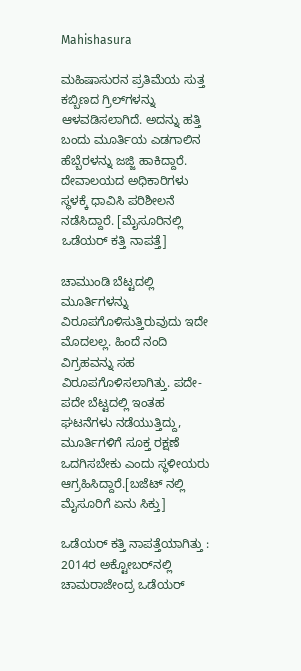Mahishasura

ಮಹಿಷಾಸುರನ ಪ್ರತಿಮೆಯ ಸುತ್ತ ಕಬ್ಬಿಣದ ಗ್ರಿಲ್‌ಗಳನ್ನು ಆಳವಡಿಸಲಾಗಿದೆ. ಅದನ್ನು ಹತ್ತಿ ಬಂದು ಮೂರ್ತಿಯ ಎಡಗಾಲಿನ ಹೆಬ್ಬೆರಳನ್ನು ಜಜ್ಜಿ ಹಾಕಿದ್ದಾರೆ. ದೇವಾಲಯದ ಅಧಿಕಾರಿಗಳು ಸ್ಥಳಕ್ಕೆ ಧಾವಿಸಿ ಪರಿಶೀಲನೆ ನಡೆಸಿದ್ದಾರೆ. [ಮೈಸೂರಿನಲ್ಲಿ ಒಡೆಯರ್ ಕತ್ತಿ ನಾಪತ್ತೆ]

ಚಾಮುಂಡಿ ಬೆಟ್ಟದಲ್ಲಿ ಮೂರ್ತಿಗಳನ್ನು ವಿರೂಪಗೊಳಿಸುತ್ತಿರುವುದು ಇದೇ ಮೊದಲಲ್ಲ. ಹಿಂದೆ ನಂದಿ ವಿಗ್ರಹವನ್ನು ಸಹ ವಿರೂಪಗೊಳಿಸಲಾಗಿತ್ತು. ಪದೇ-ಪದೇ ಬೆಟ್ಟದಲ್ಲಿ ಇಂತಹ ಘಟನೆಗಳು ನಡೆಯುತ್ತಿದ್ದು, ಮೂರ್ತಿಗಳಿಗೆ ಸೂಕ್ತ ರಕ್ಷಣೆ ಒದಗಿಸಬೇಕು ಎಂದು ಸ್ಥಳೀಯರು ಆಗ್ರಹಿಸಿದ್ದಾರೆ.[ಬಜೆಟ್ ನಲ್ಲಿ ಮೈಸೂರಿಗೆ ಏನು ಸಿಕ್ತು]

ಒಡೆಯರ್ ಕತ್ತಿ ನಾಪತ್ತೆಯಾಗಿತ್ತು : 2014ರ ಅಕ್ಟೋಬರ್‌ನಲ್ಲಿ ಚಾಮರಾಜೇಂದ್ರ ಒಡೆಯರ್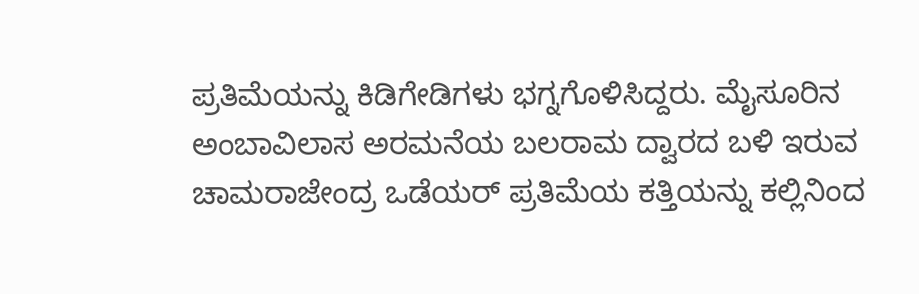ಪ್ರತಿಮೆಯನ್ನು ಕಿಡಿಗೇಡಿಗಳು ಭಗ್ನಗೊಳಿಸಿದ್ದರು. ಮೈಸೂರಿನ ಅಂಬಾವಿಲಾಸ ಅರಮನೆಯ ಬಲರಾಮ ದ್ವಾರದ ಬಳಿ ಇರುವ ಚಾಮರಾಜೇಂದ್ರ ಒಡೆಯರ್ ಪ್ರತಿಮೆಯ ಕತ್ತಿಯನ್ನು ಕಲ್ಲಿನಿಂದ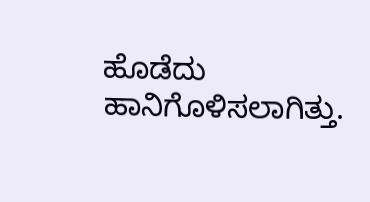ಹೊಡೆದು ಹಾನಿಗೊಳಿಸಲಾಗಿತ್ತು.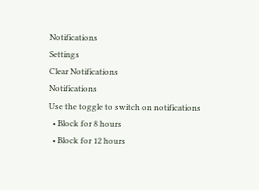Notifications
Settings
Clear Notifications
Notifications
Use the toggle to switch on notifications
  • Block for 8 hours
  • Block for 12 hours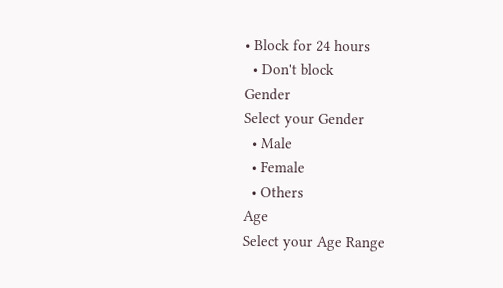• Block for 24 hours
  • Don't block
Gender
Select your Gender
  • Male
  • Female
  • Others
Age
Select your Age Range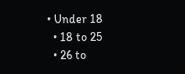• Under 18
  • 18 to 25
  • 26 to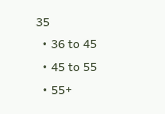35
  • 36 to 45
  • 45 to 55
  • 55+